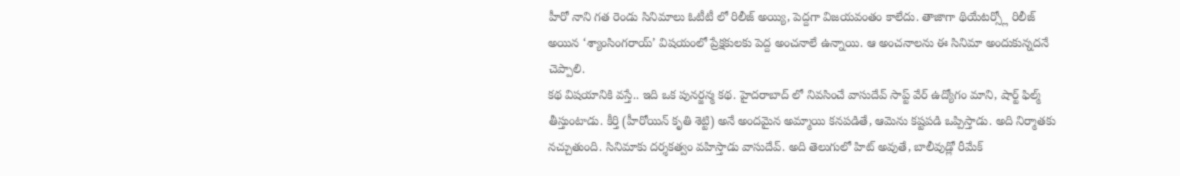హీరో నాని గత రెండు సినిమాలు ఓటీటీ లో రిలీజ్ అయ్యి, పెద్దగా విజయవంతం కాలేదు. తాజాగా థియేటర్స్లో రిలీజ్ అయిన ‘శ్యాంసింగరాయ్’ విషయంలో ప్రేక్షకులకు పెద్ద అంచనాలే ఉన్నాయి. ఆ అంచనాలను ఈ సినిమా అందుకున్నదనే చెప్పాలి.
కథ విషయానికి వస్తే.. ఇది ఒక పునర్జన్మ కథ. హైదరాబాద్ లో నివసించే వాసుదేవ్ సాప్ట్ వేర్ ఉద్యోగం మాని, షార్ట్ ఫిల్మ్ తీస్తుంటాడు. కీర్తి (హీరోయిన్ కృతి శెట్టి) అనే అందమైన అమ్మాయి కనపడితే, ఆమెను కష్టపడి ఒప్పిస్తాడు. అది నిర్మాతకు నచ్చుతుంది. సినిమాకు దర్శకత్వం వహిస్తాడు వాసుదేవ్. అది తెలుగులో హిట్ అవుతే, బాలీవుడ్లో రీమేక్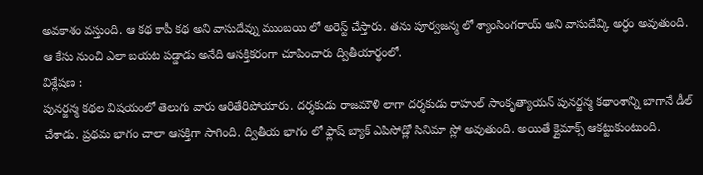అవకాశం వస్తుంది. ఆ కథ కాపీ కథ అని వాసుదేవ్ను ముంబయి లో అరెస్ట్ చేస్తారు. తను పూర్వజన్మ లో శ్యాంసింగరాయ్ అని వాసుదేవ్కి అర్ధం అవుతుంది.
ఆ కేసు నుంచి ఎలా బయట పడ్డాడు అనేది ఆసక్తికరంగా చూపించారు ద్వితీయార్థంలో.
విశ్లేషణ :
పునర్జన్మ కథల విషయంలో తెలుగు వారు ఆరితేరిపోయారు. దర్శకుడు రాజమౌళి లాగా దర్శకుడు రాహుల్ సాంకృత్యాయన్ పునర్జన్మ కథాంశాన్ని బాగానే డీల్ చేశాడు. ప్రథమ భాగం చాలా ఆసక్తిగా సాగింది. ద్వితీయ భాగం లో ఫ్లాష్ బ్యాక్ ఎపిసోడ్లో సినిమా స్లో అవుతుంది. అయితే క్లైమాక్స్ ఆకట్టుకుంటుంది.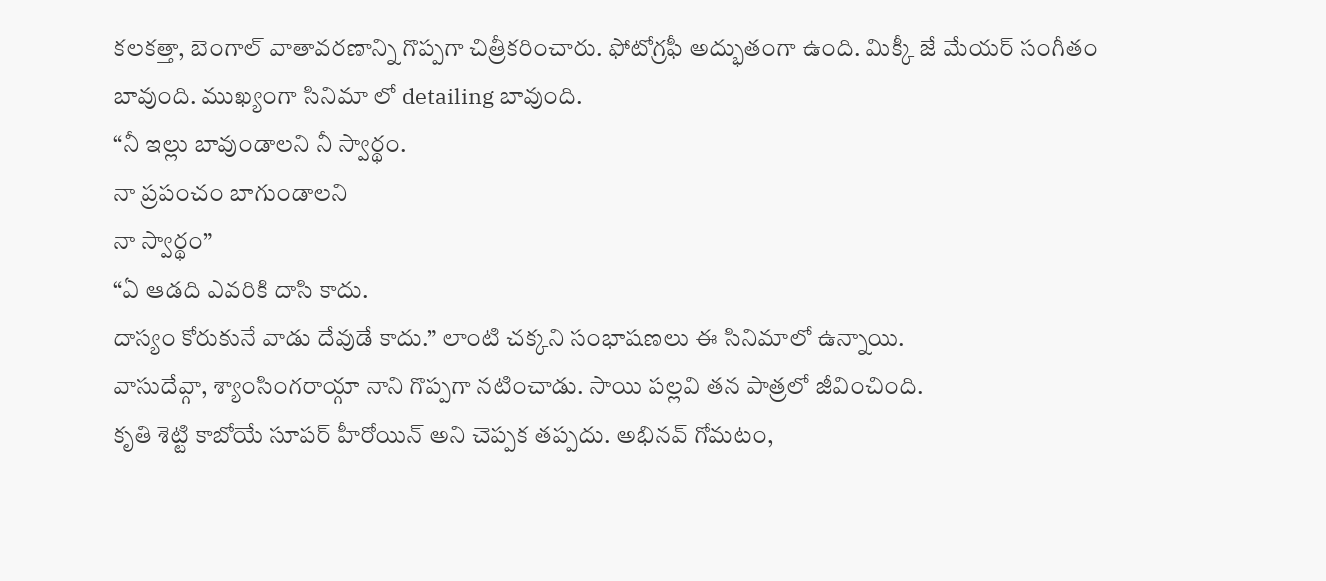కలకత్తా, బెంగాల్ వాతావరణాన్ని గొప్పగా చిత్రీకరించారు. ఫోటోగ్రఫీ అద్భుతంగా ఉంది. మిక్కీ జే మేయర్ సంగీతం బావుంది. ముఖ్యంగా సినిమా లో detailing బావుంది.
“నీ ఇల్లు బావుండాలని నీ స్వార్థం.
నా ప్రపంచం బాగుండాలని
నా స్వార్థం”
“ఏ ఆడది ఎవరికి దాసి కాదు.
దాస్యం కోరుకునే వాడు దేవుడే కాదు.” లాంటి చక్కని సంభాషణలు ఈ సినిమాలో ఉన్నాయి.
వాసుదేవ్గా, శ్యాంసింగరాయ్గా నాని గొప్పగా నటించాడు. సాయి పల్లవి తన పాత్రలో జీవించింది.
కృతి శెట్టి కాబోయే సూపర్ హీరోయిన్ అని చెప్పక తప్పదు. అభినవ్ గోమటం,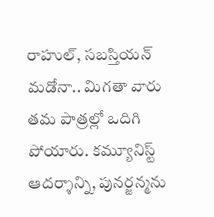రాహుల్, సబస్తియన్ మడోనా.. మిగతా వారు తమ పాత్రల్లో ఒదిగి పోయారు. కమ్యూనిస్ట్ ఆదర్శాన్ని, పునర్జన్మను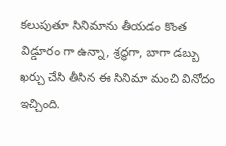కలుపుతూ సినిమాను తీయడం కొంత విడ్డూరం గా ఉన్నా, శ్రద్ధగా, బాగా డబ్బు ఖర్చు చేసి తీసిన ఈ సినిమా మంచి వినోదం ఇచ్చింది.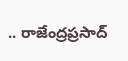.. రాజేంద్రప్రసాద్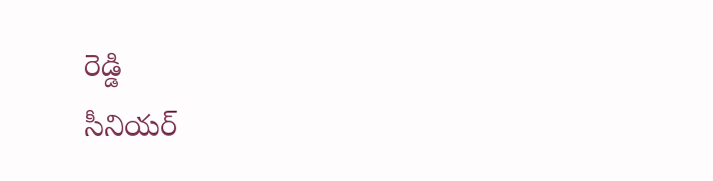రెడ్డి
సీనియర్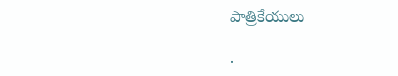పాత్రికేయులు

.